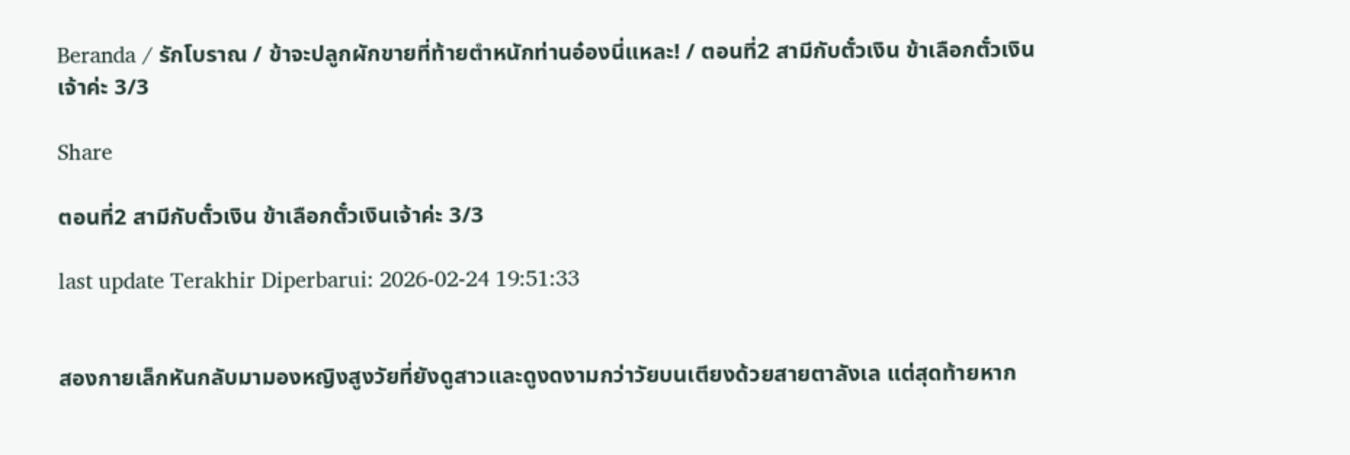Beranda / รักโบราณ / ข้าจะปลูกผักขายที่ท้ายตำหนักท่านอ๋องนี่แหละ! / ตอนที่2 สามีกับตั๋วเงิน ข้าเลือกตั๋วเงินเจ้าค่ะ 3/3

Share

ตอนที่2 สามีกับตั๋วเงิน ข้าเลือกตั๋วเงินเจ้าค่ะ 3/3

last update Terakhir Diperbarui: 2026-02-24 19:51:33


สองกายเล็กหันกลับมามองหญิงสูงวัยที่ยังดูสาวและดูงดงามกว่าวัยบนเตียงด้วยสายตาลังเล แต่สุดท้ายหาก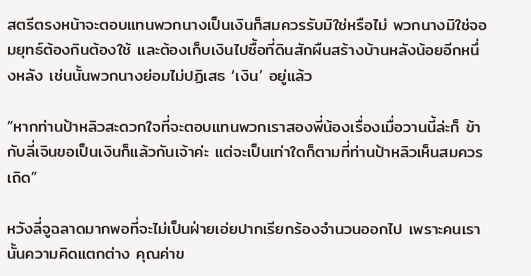สตรีตรงหน้าจะตอบแทนพวกนางเป็นเงินก็สมควรรับมิใช่หรือไม่ พวกนางมิใช่จอมยุทธ์ต้องกินต้องใช้ และต้องเก็บเงินไปซื้อที่ดินสักผืนสร้างบ้านหลังน้อยอีกหนึ่งหลัง เช่นนั้นพวกนางย่อมไม่ปฏิเสธ ‘เงิน’ อยู่แล้ว

“หากท่านป้าหลิวสะดวกใจที่จะตอบแทนพวกเราสองพี่น้องเรื่องเมื่อวานนี้ล่ะก็ ข้ากับลี่เจินขอเป็นเงินก็แล้วกันเจ้าค่ะ แต่จะเป็นเท่าใดก็ตามที่ท่านป้าหลิวเห็นสมควรเถิด”

หวังลี่จูฉลาดมากพอที่จะไม่เป็นฝ่ายเอ่ยปากเรียกร้องจำนวนออกไป เพราะคนเรานั้นความคิดแตกต่าง คุณค่าข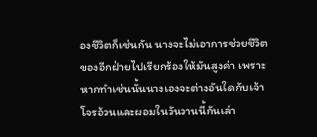องชีวิตก็เช่นกัน นางจะไม่เอาการช่วยชีวิตของอีกฝ่ายไปเรียกร้องให้มันสูงค่า เพราะหากทำเช่นนั้นนางเองจะต่างอันใดกับเจ้าโจรอ้วนและผอมในวันวานนี้กันเล่า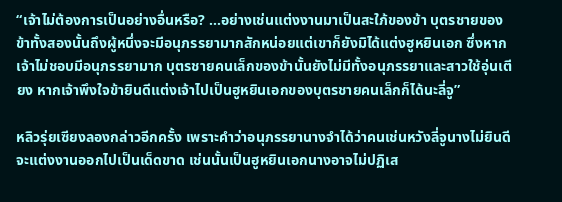“เจ้าไม่ต้องการเป็นอย่างอื่นหรือ? ...อย่างเช่นแต่งงานมาเป็นสะใภ้ของข้า บุตรชายของข้าทั้งสองนั้นถึงผู้หนึ่งจะมีอนุภรรยามากสักหน่อยแต่เขาก็ยังมิได้แต่งฮูหยินเอก ซึ่งหากเจ้าไม่ชอบมีอนุภรรยามาก บุตรชายคนเล็กของข้านั้นยังไม่มีทั้งอนุภรรยาและสาวใช้อุ่นเตียง หากเจ้าพึงใจข้ายินดีแต่งเจ้าไปเป็นฮูหยินเอกของบุตรชายคนเล็กก็ได้นะลี่จู”

หลิวรุ่ยเซียงลองกล่าวอีกครั้ง เพราะคำว่าอนุภรรยานางจำได้ว่าคนเช่นหวังลี่จูนางไม่ยินดีจะแต่งงานออกไปเป็นเด็ดขาด เช่นนั้นเป็นฮูหยินเอกนางอาจไม่ปฏิเส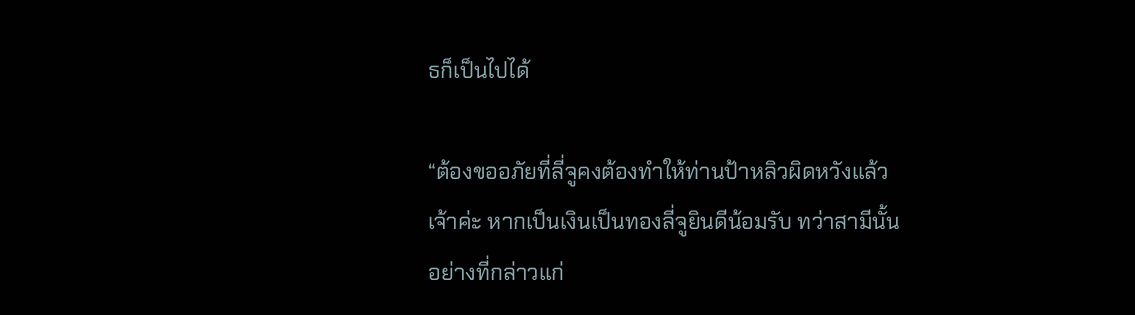ธก็เป็นไปได้

“ต้องขออภัยที่ลี่จูคงต้องทำให้ท่านป้าหลิวผิดหวังแล้วเจ้าค่ะ หากเป็นเงินเป็นทองลี่จูยินดีน้อมรับ ทว่าสามีนั้นอย่างที่กล่าวแก่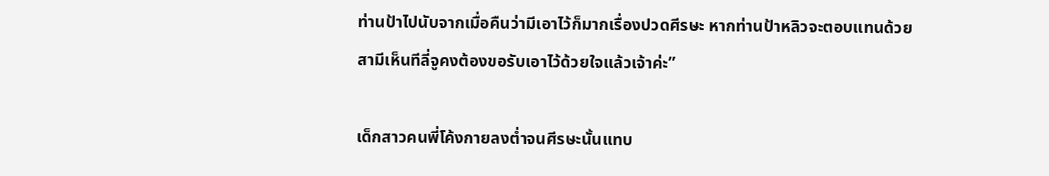ท่านป้าไปนับจากเมื่อคืนว่ามีเอาไว้ก็มากเรื่องปวดศีรษะ หากท่านป้าหลิวจะตอบแทนด้วยสามีเห็นทีลี่จูคงต้องขอรับเอาไว้ด้วยใจแล้วเจ้าค่ะ”

เด็กสาวคนพี่โค้งกายลงต่ำจนศีรษะนั้นแทบ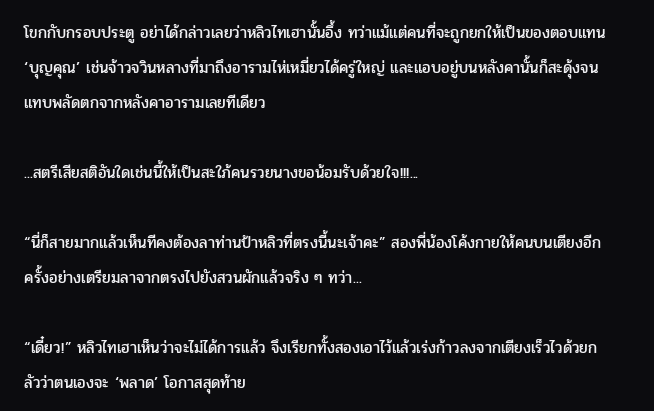โขกกับกรอบประตู อย่าได้กล่าวเลยว่าหลิวไทเฮานั้นอึ้ง ทว่าแม้แต่คนที่จะถูกยกให้เป็นของตอบแทน ‘บุญคุณ’ เช่นจ้าวจวินหลางที่มาถึงอารามไห่เหมี่ยวได้ครู่ใหญ่ และแอบอยู่บนหลังคานั้นก็สะดุ้งจนแทบพลัดตกจากหลังคาอารามเลยทีเดียว

...สตรีเสียสติอันใดเช่นนี้ให้เป็นสะใภ้คนรวยนางขอน้อมรับด้วยใจ!!!...

“นี่ก็สายมากแล้วเห็นทีคงต้องลาท่านป้าหลิวที่ตรงนี้นะเจ้าคะ” สองพี่น้องโค้งกายให้คนบนเตียงอีกครั้งอย่างเตรียมลาจากตรงไปยังสวนผักแล้วจริง ๆ ทว่า...

“เดี๋ยว!” หลิวไทเฮาเห็นว่าจะไม่ได้การแล้ว จึงเรียกทั้งสองเอาไว้แล้วเร่งก้าวลงจากเตียงเร็วไวด้วยกลัวว่าตนเองจะ ‘พลาด’ โอกาสสุดท้าย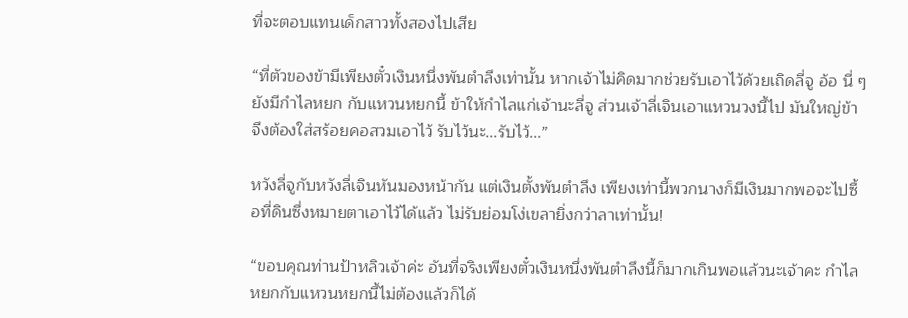ที่จะตอบแทนเด็กสาวทั้งสองไปเสีย

“ที่ตัวของข้ามีเพียงตั๋วเงินหนึ่งพันตำลึงเท่านั้น หากเจ้าไม่คิดมากช่วยรับเอาไว้ด้วยเถิดลี่จู อ้อ นี่ ๆ ยังมีกำไลหยก กับแหวนหยกนี้ ข้าให้กำไลแก่เจ้านะลี่จู ส่วนเจ้าลี่เจินเอาแหวนวงนี้ไป มันใหญ่ข้าจึงต้องใส่สร้อยคอสวมเอาไว้ รับไว้นะ...รับไว้...”

หวังลี่จูกับหวังลี่เจินหันมองหน้ากัน แต่เงินตั้งพันตำลึง เพียงเท่านี้พวกนางก็มีเงินมากพอจะไปซื้อที่ดินซึ่งหมายตาเอาไว้ได้แล้ว ไม่รับย่อมโง่เขลายิ่งกว่าลาเท่านั้น!

“ขอบคุณท่านป้าหลิวเจ้าค่ะ อันที่จริงเพียงตั๋วเงินหนึ่งพันตำลึงนี้ก็มากเกินพอแล้วนะเจ้าคะ กำไลหยกกับแหวนหยกนี้ไม่ต้องแล้วก็ได้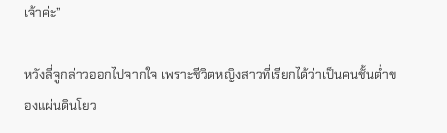เจ้าค่ะ”

หวังลี่จูกล่าวออกไปจากใจ เพราะชีวิตหญิงสาวที่เรียกได้ว่าเป็นคนชั้นต่ำของแผ่นดินโยว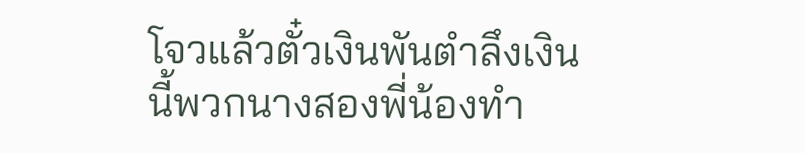โจวแล้วตั๋วเงินพันตำลึงเงินนี้พวกนางสองพี่น้องทำ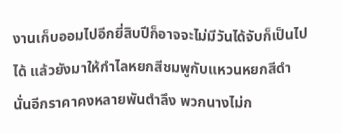งานเก็บออมไปอีกยี่สิบปีก็อาจจะไม่มีวันได้จับก็เป็นไปได้ แล้วยังมาให้กำไลหยกสีชมพูกับแหวนหยกสีดำนั่นอีกราคาคงหลายพันตำลึง พวกนางไม่ก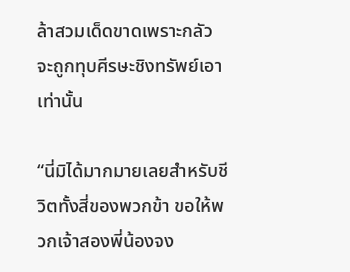ล้าสวมเด็ดขาดเพราะกลัวจะถูกทุบศีรษะชิงทรัพย์เอาเท่านั้น

“นี่มิได้มากมายเลยสำหรับชีวิตทั้งสี่ของพวกข้า ขอให้พวกเจ้าสองพี่น้องจง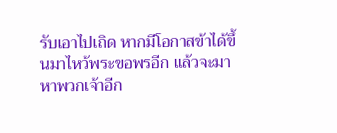รับเอาไปเถิด หากมีโอกาสข้าได้ขึ้นมาไหว้พระขอพรอีก แล้วจะมาหาพวกเจ้าอีก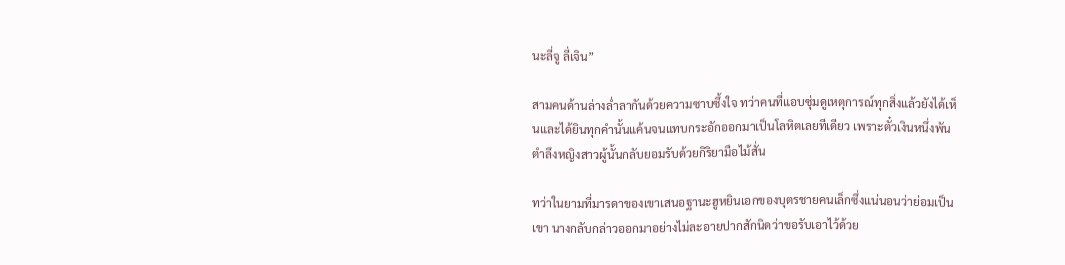นะลี่จู ลี่เจิน”

สามคนด้านล่างล่ำลากันด้วยความซาบซึ้งใจ ทว่าคนที่แอบซุ่มดูเหตุการณ์ทุกสิ่งแล้วยังได้เห็นและได้ยินทุกคำนั้นแค้นจนแทบกระอักออกมาเป็นโลหิตเลยทีเดียว เพราะตั๋วเงินหนึ่งพันตำลึงหญิงสาวผู้นั้นกลับยอมรับด้วยกิริยามือไม้สั่น

ทว่าในยามที่มารดาของเขาเสนอฐานะฮูหยินเอกของบุตรชายคนเล็กซึ่งแน่นอนว่าย่อมเป็นเขา นางกลับกล่าวออกมาอย่างไม่ละอายปากสักนิดว่าขอรับเอาไว้ด้วย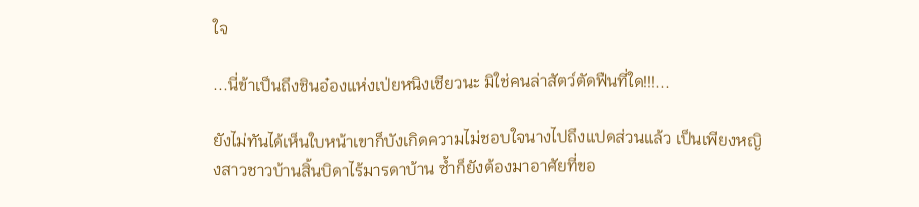ใจ

...นี่ข้าเป็นถึงชินอ๋องแห่งเป่ยหนิงเชียวนะ มิใช่คนล่าสัตว์ตัดฟืนที่ใด!!!...

ยังไม่ทันได้เห็นใบหน้าเขาก็บังเกิดความไม่ชอบใจนางไปถึงแปดส่วนแล้ว เป็นเพียงหญิงสาวชาวบ้านสิ้นบิดาไร้มารดาบ้าน ซ้ำก็ยังต้องมาอาศัยที่ขอ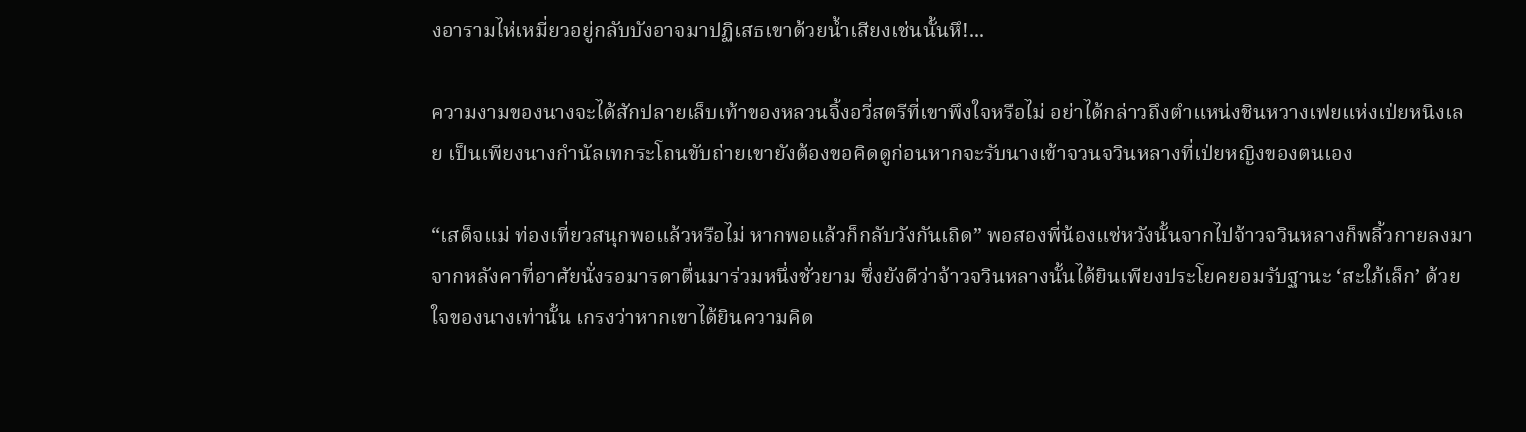งอารามไห่เหมี่ยวอยู่กลับบังอาจมาปฏิเสธเขาด้วยน้ำเสียงเช่นนั้นหึ!...

ความงามของนางจะได้สักปลายเล็บเท้าของหลวนจิ้งอวี่สตรีที่เขาพึงใจหรือไม่ อย่าได้กล่าวถึงตำแหน่งชินหวางเฟยแห่งเป่ยหนิงเลย เป็นเพียงนางกำนัลเทกระโถนขับถ่ายเขายังต้องขอคิดดูก่อนหากจะรับนางเข้าจวนจวินหลางที่เป่ยหญิงของตนเอง

“เสด็จแม่ ท่องเที่ยวสนุกพอแล้วหรือไม่ หากพอแล้วก็กลับวังกันเถิด” พอสองพี่น้องแซ่หวังนั้นจากไปจ้าวจวินหลางก็พลิ้วกายลงมาจากหลังคาที่อาศัยนั่งรอมารดาตื่นมาร่วมหนึ่งชั่วยาม ซึ่งยังดีว่าจ้าวจวินหลางนั้นได้ยินเพียงประโยคยอมรับฐานะ ‘สะใภ้เล็ก’ ด้วยใจของนางเท่านั้น เกรงว่าหากเขาได้ยินความคิด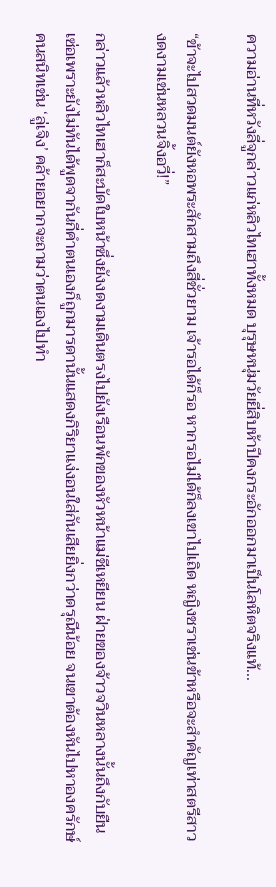ความอ่านที่หวังลี่จูกล่าวแก่หลิวไทเฮาทั้งหมด บุรุษหนุ่มวัยยี่สิบห้าปีคงกระอักออกมาเป็นโลหิตจริงแท้...

“ข้าจะไปสวดมนต์ยังหอพระสักสามถึงสี่ชั่วยาม เจ้ารอได้ก็รอ หากรอไม่ได้ก็ลงเขาไปเถิด หญิงชราเช่นข้าหรือจะสำคัญเท่าสตรีสาวงดงามเช่นหลวนจิ้งอวี่!”

กล่าวแล้วหลิวไทเฮาก็สะบัดใบหน้าซึ่งยังงดงามเดินตรงไปยังเรือนพักของหัวหน้าแม่ชีเหยียน ฝ่ายของจ้าวจวินหลางนั้นถึงกับยืนเซ่อเพราะยังไม่ทันได้พูดจากันกี่คำตนเองก็ถูกมารดานั้นแสดงกิริยาแง่งอนใส่กันเสียยิ่งกว่าดรุณีน้อย จนเขาต้องหันไปหาองครักษ์คนสนิทเช่น ‘ลู่เจิง’ คล้ายอยากจะถามว่าตนเองไปทำ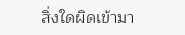สิ่งใดผิดเข้ามา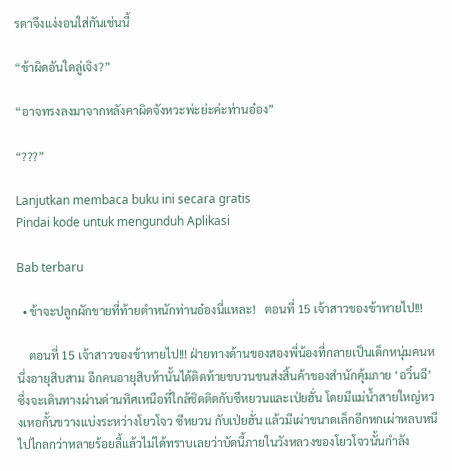รดาจึงแง่งอนใส่กันเช่นนี้

“ข้าผิดอันใดลู่เจิง?”

“อาจทรงลงมาจากหลังคาผิดจังหวะพ่ะย่ะค่ะท่านอ๋อง”

“???”

Lanjutkan membaca buku ini secara gratis
Pindai kode untuk mengunduh Aplikasi

Bab terbaru

  • ข้าจะปลูกผักขายที่ท้ายตำหนักท่านอ๋องนี่แหละ!   ตอนที่ 15 เจ้าสาวของข้าหายไป!!!

    ตอนที่ 15 เจ้าสาวของข้าหายไป!!! ฝ่ายทางด้านของสองพี่น้องที่กลายเป็นเด็กหนุ่มคนหนึ่งอายุสิบสาม อีกคนอายุสิบห้านั้นได้ติดท้ายขบวนขนส่งสิ้นค้าของสำนักคุ้มภาย ‘อวิ๋นฉี’ ซึ่งจะเดินทางผ่านด่านทิศเหนือที่ใกล้ชิดติดกับซีหยวนและเป่ยฮั่น โดยมีแม่น้ำสายใหญ่หวงเหอกั้นขวางแบ่งระหว่างโยวโจว ซีหยวน กับเป่ยฮั่น แล้วมีเผ่าขนาดเล็กอีกหกเผ่าหลบหนีไปไกลกว่าหลายร้อยลี้แล้วไม่ได้ทราบเลยว่าบัดนี้ภายในวังหลวงของโยวโจวนั้นกำลัง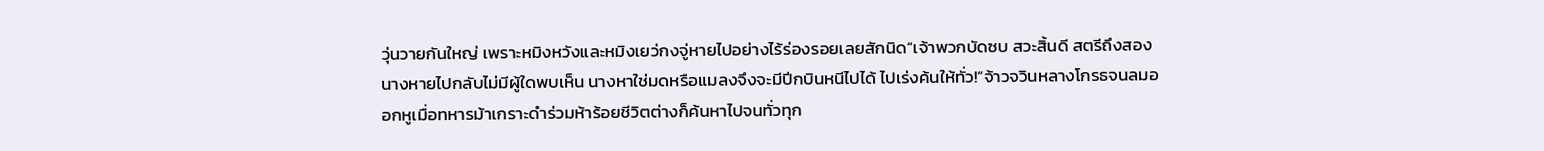วุ่นวายกันใหญ่ เพราะหมิงหวังและหมิงเยว่กงจู่หายไปอย่างไร้ร่องรอยเลยสักนิด“เจ้าพวกบัดซบ สวะสิ้นดี สตรีถึงสองนางหายไปกลับไม่มีผู้ใดพบเห็น นางหาใช่มดหรือแมลงจึงจะมีปีกบินหนีไปได้ ไปเร่งค้นให้ทั่ว!”จ้าวจวินหลางโกรธจนลมออกหูเมื่อทหารม้าเกราะดำร่วมห้าร้อยชีวิตต่างก็ค้นหาไปจนทั่วทุก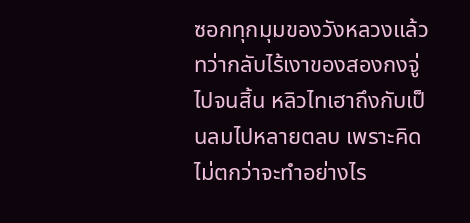ซอกทุกมุมของวังหลวงแล้ว ทว่ากลับไร้เงาของสองกงจู่ไปจนสิ้น หลิวไทเฮาถึงกับเป็นลมไปหลายตลบ เพราะคิดไม่ตกว่าจะทำอย่างไร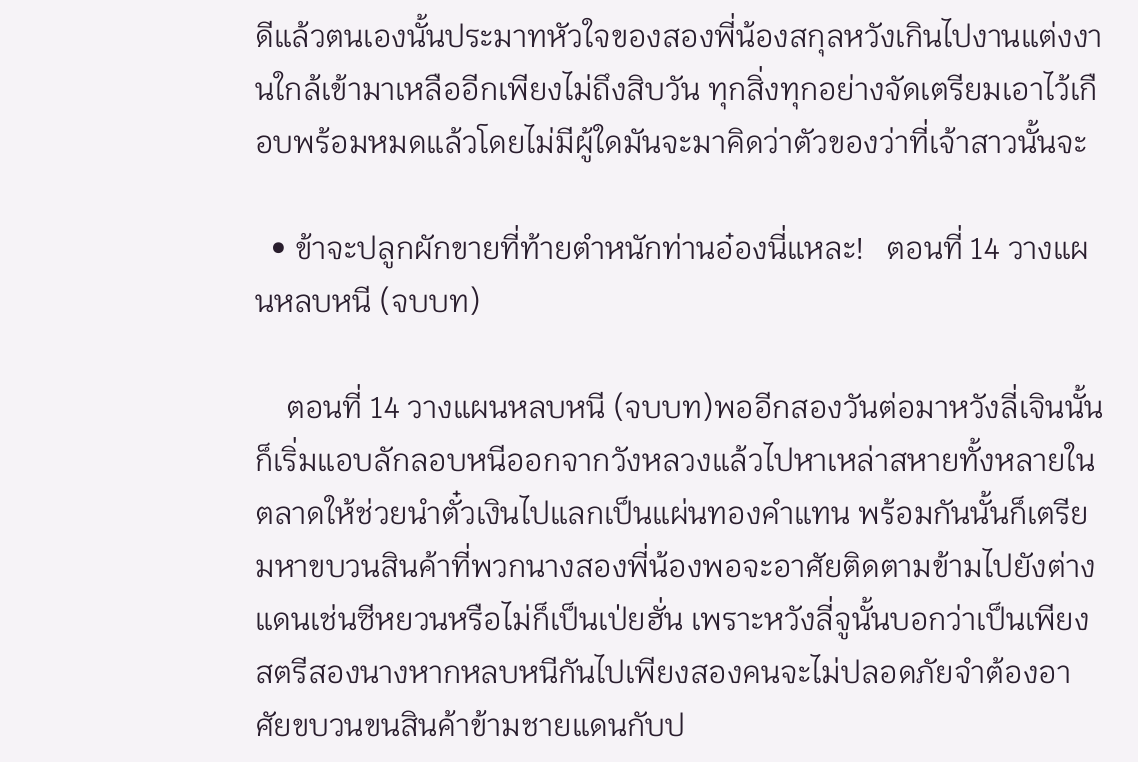ดีแล้วตนเองนั้นประมาทหัวใจของสองพี่น้องสกุลหวังเกินไปงานแต่งงานใกล้เข้ามาเหลืออีกเพียงไม่ถึงสิบวัน ทุกสิ่งทุกอย่างจัดเตรียมเอาไว้เกือบพร้อมหมดแล้วโดยไม่มีผู้ใดมันจะมาคิดว่าตัวของว่าที่เจ้าสาวนั้นจะ

  • ข้าจะปลูกผักขายที่ท้ายตำหนักท่านอ๋องนี่แหละ!   ตอนที่ 14 วางแผนหลบหนี (จบบท)

    ตอนที่ 14 วางแผนหลบหนี (จบบท)พออีกสองวันต่อมาหวังลี่เจินนั้นก็เริ่มแอบลักลอบหนีออกจากวังหลวงแล้วไปหาเหล่าสหายทั้งหลายในตลาดให้ช่วยนำตั๋วเงินไปแลกเป็นแผ่นทองคำแทน พร้อมกันนั้นก็เตรียมหาขบวนสินค้าที่พวกนางสองพี่น้องพอจะอาศัยติดตามข้ามไปยังต่างแดนเช่นซีหยวนหรือไม่ก็เป็นเป่ยฮั่น เพราะหวังลี่จูนั้นบอกว่าเป็นเพียงสตรีสองนางหากหลบหนีกันไปเพียงสองคนจะไม่ปลอดภัยจำต้องอาศัยขบวนขนสินค้าข้ามชายแดนกับป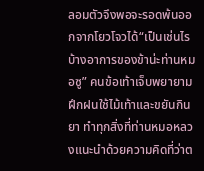ลอมตัวจึงพอจะรอดพ้นออกจากโยวโจวได้“เป็นเช่นไรบ้างอาการของข้าน่ะท่านหมอซู” คนข้อเท้าเจ็บพยายามฝึกฝนใช้ไม้เท้าและขยันกินยา ทำทุกสิ่งที่ท่านหมอหลวงแนะนำด้วยความคิดที่ว่าต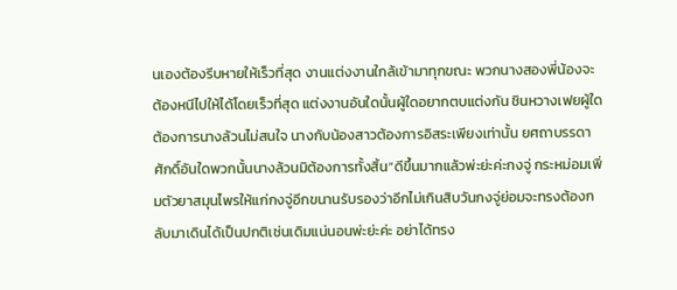นเองต้องรีบหายให้เร็วที่สุด งานแต่งงานใกล้เข้ามาทุกขณะ พวกนางสองพี่น้องจะต้องหนีไปให้ได้โดยเร็วที่สุด แต่งงานอันใดนั้นผู้ใดอยากตบแต่งกัน ชินหวางเฟยผู้ใดต้องการนางล้วนไม่สนใจ นางกับน้องสาวต้องการอิสระเพียงเท่านั้น ยศถาบรรดาศักดิ์อันใดพวกนั้นนางล้วนมิต้องการทั้งสิ้น“ดีขึ้นมากแล้วพ่ะย่ะค่ะกงจู่ กระหม่อมเพิ่มตัวยาสมุนไพรให้แก่กงจู่อีกขนานรับรองว่าอีกไม่เกินสิบวันกงจู่ย่อมจะทรงต้องกลับมาเดินได้เป็นปกติเช่นเดิมแน่นอนพ่ะย่ะค่ะ อย่าได้ทรง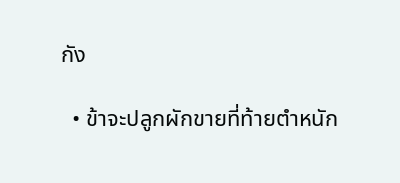กัง

  • ข้าจะปลูกผักขายที่ท้ายตำหนัก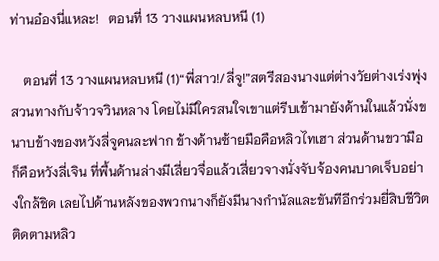ท่านอ๋องนี่แหละ!   ตอนที่ 13 วางแผนหลบหนี (1)

    ตอนที่ 13 วางแผนหลบหนี (1)“พี่สาว!/ลี่จู!”สตรีสองนางแต่ต่างวัยต่างเร่งพุ่งสวนทางกับจ้าวจวินหลาง โดยไม่มีใครสนใจเขาแต่รีบเข้ามายังด้านในแล้วนั่งขนาบข้างของหวังลี่จูคนละฟาก ข้างด้านซ้ายมือคือหลิวไทเฮา ส่วนด้านขวามือก็คือหวังลี่เจิน ที่พื้นด้านล่างมีเสี่ยวจื่อแล้วเสี่ยวจางนั่งจับจ้องคนบาดเจ็บอย่างใกล้ชิด เลยไปด้านหลังของพวกนางก็ยังมีนางกำนัลและขันทีอีกร่วมยี่สิบชีวิตติดตามหลิว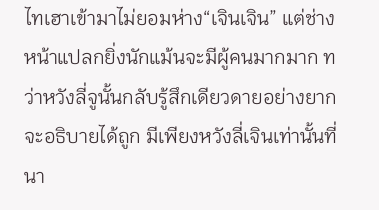ไทเฮาเข้ามาไม่ยอมห่าง“เจินเจิน” แต่ช่างหน้าแปลกยิ่งนักแม้นจะมีผู้คนมากมาก ทว่าหวังลี่จูนั้นกลับรู้สึกเดียวดายอย่างยากจะอธิบายได้ถูก มีเพียงหวังลี่เจินเท่านั้นที่นา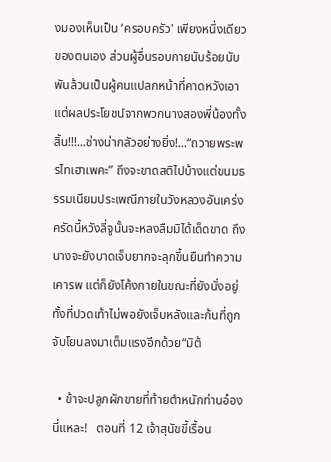งมองเห็นเป็น ‘ครอบครัว' เพียงหนึ่งเดียวของตนเอง ส่วนผู้อื่นรอบกายนับร้อยนับพันล้วนเป็นผู้คนแปลกหน้าที่คาดหวังเอาแต่ผลประโยชน์จากพวกนางสองพี่น้องทั้งสิ้น!!!...ช่างน่ากลัวอย่างยิ่ง!...“ถวายพระพรไทเฮาเพคะ” ถึงจะขาดสติไปบ้างแต่ขนมธรรมเนียมประเพณีภายในวังหลวงอันเคร่งครัดนี้หวังลี่จูนั้นจะหลงลืมมิได้เด็ดขาด ถึงนางจะยังบาดเจ็บยากจะลุกขึ้นยืนทำความเคารพ แต่ก็ยังโค้งกายในขณะที่ยังนั่งอยู่ ทั้งที่ปวดเท้าไม่พอยังเจ็บหลังและก้นที่ถูกจับโยนลงมาเต็มแรงอีกด้วย“มิต้

  • ข้าจะปลูกผักขายที่ท้ายตำหนักท่านอ๋องนี่แหละ!   ตอนที่ 12 เจ้าสุนัขขี้เรื้อน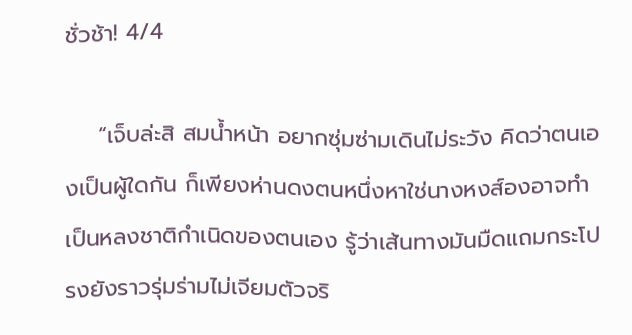ชั่วช้า! 4/4

    “เจ็บล่ะสิ สมน้ำหน้า อยากซุ่มซ่ามเดินไม่ระวัง คิดว่าตนเองเป็นผู้ใดกัน ก็เพียงห่านดงตนหนึ่งหาใช่นางหงส์องอาจทำเป็นหลงชาติกำเนิดของตนเอง รู้ว่าเส้นทางมันมืดแถมกระโปรงยังราวรุ่มร่ามไม่เจียมตัวจริ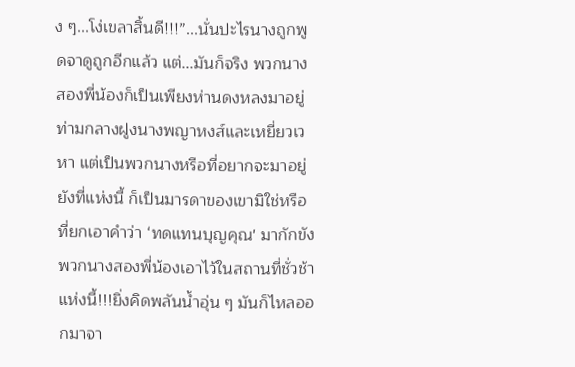ง ๆ...โง่เขลาสิ้นดี!!!”...นั่นปะไรนางถูกพูดจาดูถูกอีกแล้ว แต่...มันก็จริง พวกนางสองพี่น้องก็เป็นเพียงห่านดงหลงมาอยู่ท่ามกลางฝูงนางพญาหงส์และเหยี่ยวเวหา แต่เป็นพวกนางหรือที่อยากจะมาอยู่ยังที่แห่งนี้ ก็เป็นมารดาของเขามิใช่หรือที่ยกเอาคำว่า ‘ทดแทนบุญคุณ' มากักขังพวกนางสองพี่น้องเอาไว้ในสถานที่ชั่วช้าแห่งนี้!!!ยิ่งคิดพลันน้ำอุ่น ๆ มันก็ไหลออกมาจา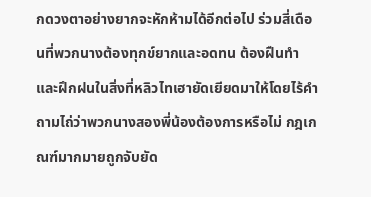กดวงตาอย่างยากจะหักห้ามได้อีกต่อไป ร่วมสี่เดือนที่พวกนางต้องทุกข์ยากและอดทน ต้องฝืนทำและฝึกฝนในสิ่งที่หลิวไทเฮายัดเยียดมาให้โดยไร้คำถามไถ่ว่าพวกนางสองพี่น้องต้องการหรือไม่ กฎเกณฑ์มากมายถูกจับยัด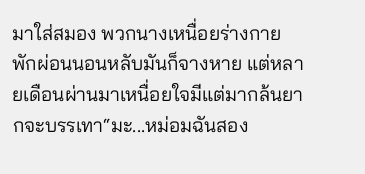มาใส่สมอง พวกนางเหนื่อยร่างกายพักผ่อนนอนหลับมันก็จางหาย แต่หลายเดือนผ่านมาเหนื่อยใจมีแต่มากล้นยากจะบรรเทา“มะ...หม่อมฉันสอง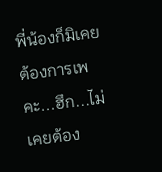พี่น้องก็มิเคยต้องการเพคะ...ฮึก...ไม่เคยต้อง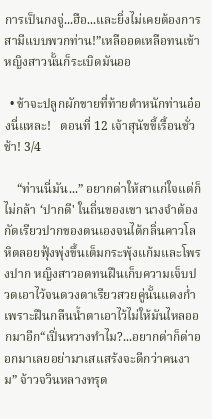การเป็นกงจู่...ฮือ...และยิ่งไม่เคยต้องการสามีแบบพวกท่าน!”เหลืออดเหลือทนเข้าหญิงสาวนั้นก็ระเบิดมันออ

  • ข้าจะปลูกผักขายที่ท้ายตำหนักท่านอ๋องนี่แหละ!   ตอนที่ 12 เจ้าสุนัขขี้เรื้อนชั่วช้า! 3/4

    “ท่านนี่มัน...” อยากด่าให้สาแก่ใจแต่ก็ไม่กล้า ‘ปากดี' ในถิ่นของเขา นางจำต้องกัดเรียวปากของตนเองจนได้กลิ่นคาวโลหิตลอยฟุ้งพุ่งขึ้นเต็มกระพุ้งแก้มและโพรงปาก หญิงสาวอดทนฝืนเก็บความเจ็บปวดเอาไว้จนดวงตาเรียวสวยคู่นั้นแดงก่ำเพราะฝืนกลืนน้ำตาเอาไว้ไม่ให้มันไหลออกมาอีก“เปิ่นหวางทำไม?...อยากด่าก็ด่าออกมาเลยอย่ามาเสแสร้งจะดีกว่าคนงาม” จ้าวจวินหลางทรุด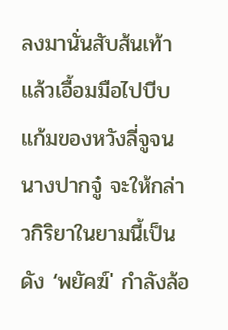ลงมานั่นสับส้นเท้าแล้วเอื้อมมือไปบีบแก้มของหวังลี่จูจนนางปากจู๋ จะให้กล่าวกิริยาในยามนี้เป็นดัง ‘พยัคฆ์' กำลังล้อ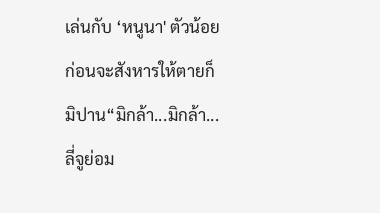เล่นกับ ‘หนูนา' ตัวน้อยก่อนจะสังหารให้ตายก็มิปาน“มิกล้า...มิกล้า...ลี่จูย่อม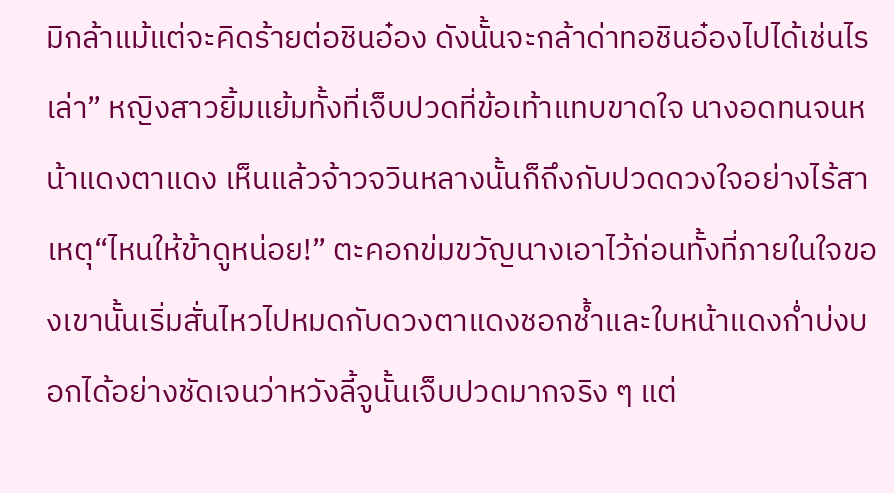มิกล้าแม้แต่จะคิดร้ายต่อชินอ๋อง ดังนั้นจะกล้าด่าทอชินอ๋องไปได้เช่นไรเล่า” หญิงสาวยิ้มแย้มทั้งที่เจ็บปวดที่ข้อเท้าแทบขาดใจ นางอดทนจนหน้าแดงตาแดง เห็นแล้วจ้าวจวินหลางนั้นก็ถึงกับปวดดวงใจอย่างไร้สาเหตุ“ไหนให้ข้าดูหน่อย!” ตะคอกข่มขวัญนางเอาไว้ก่อนทั้งที่ภายในใจของเขานั้นเริ่มสั่นไหวไปหมดกับดวงตาแดงชอกช้ำและใบหน้าแดงก่ำบ่งบอกได้อย่างชัดเจนว่าหวังลี้จูนั้นเจ็บปวดมากจริง ๆ แต่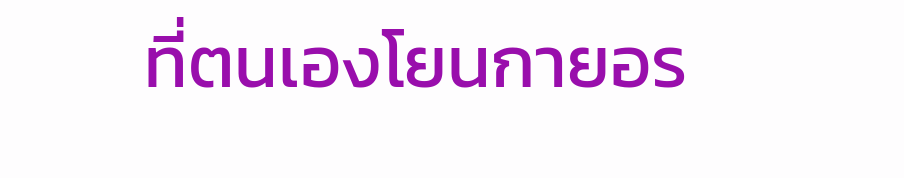ที่ตนเองโยนกายอร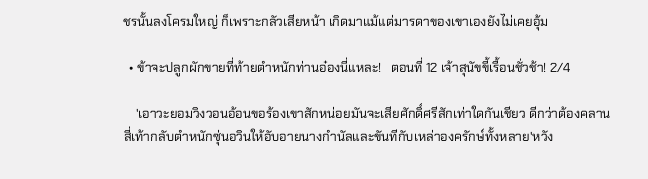ชรนั้นลงโครมใหญ่ ก็เพราะกลัวเสียหน้า เกิดมาแม้แต่มารดาของเขาเองยังไม่เคยอุ้ม

  • ข้าจะปลูกผักขายที่ท้ายตำหนักท่านอ๋องนี่แหละ!   ตอนที่ 12 เจ้าสุนัขขี้เรื้อนชั่วช้า! 2/4

    'เอาวะยอมวิงวอนอ้อนขอร้องเขาสักหน่อยมันจะเสียศักดิ์ศรีสักเท่าใดกันเชียว ดีกว่าต้องคลานสี่เท้ากลับตำหนักซุ่นอวินให้อับอายนางกำนัลและขันทีกับเหล่าองครักษ์ทั้งหลาย'หวัง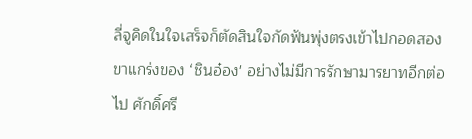ลี่จูคิดในใจเสร็จก็ตัดสินใจกัดฟันพุ่งตรงเข้าไปกอดสองขาแกร่งของ ‘ชินอ๋อง' อย่างไม่มีการรักษามารยาทอีกต่อไป ศักดิ์ศรี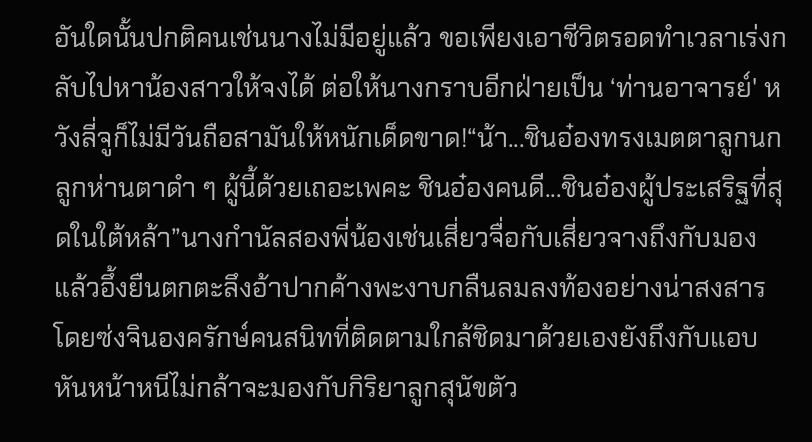อันใดนั้นปกติคนเช่นนางไม่มีอยู่แล้ว ขอเพียงเอาชีวิตรอดทำเวลาเร่งกลับไปหาน้องสาวให้จงได้ ต่อให้นางกราบอีกฝ่ายเป็น ‘ท่านอาจารย์' หวังลี่จูก็ไม่มีวันถือสามันให้หนักเด็ดขาด!“น้า...ชินอ๋องทรงเมตตาลูกนก ลูกห่านตาดำ ๆ ผู้นี้ด้วยเถอะเพคะ ชินอ๋องคนดี...ชินอ๋องผู้ประเสริฐที่สุดในใต้หล้า”นางกำนัลสองพี่น้องเช่นเสี่ยวจื่อกับเสี่ยวจางถึงกับมองแล้วอึ้งยืนตกตะลึงอ้าปากค้างพะงาบกลืนลมลงท้องอย่างน่าสงสาร โดยซ่งจินองครักษ์คนสนิทที่ติดตามใกล้ชิดมาด้วยเองยังถึงกับแอบหันหน้าหนีไม่กล้าจะมองกับกิริยาลูกสุนัขตัว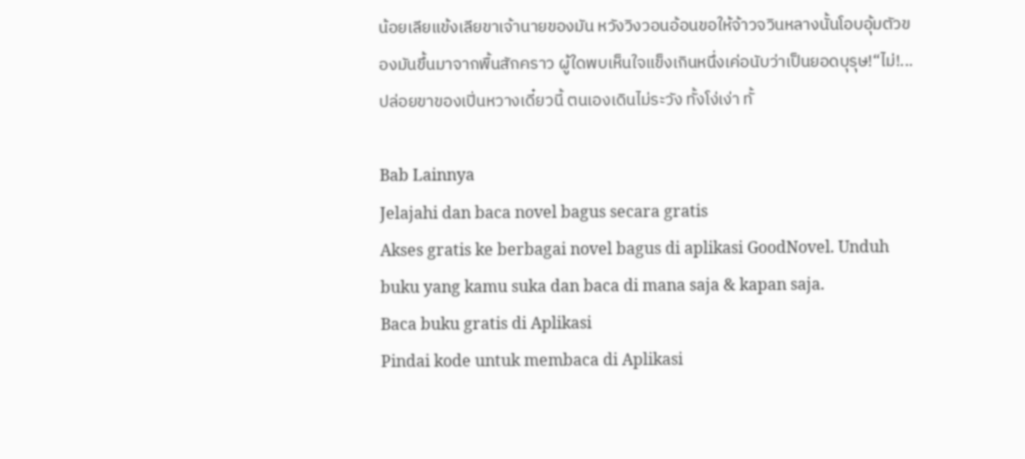น้อยเลียแข้งเลียขาเจ้านายของมัน หวังวิงวอนอ้อนขอให้จ้าวจวินหลางนั้นโอบอุ้มตัวของมันขึ้นมาจากพื้นสักคราว ผู้ใดพบเห็นใจแข็งเกินหนึ่งเค่อนับว่าเป็นยอดบุรุษ!“ไม่!...ปล่อยขาของเปิ่นหวางเดี๋ยวนี้ ตนเองเดินไม่ระวัง ทั้งโง่เง่า ทั้

Bab Lainnya
Jelajahi dan baca novel bagus secara gratis
Akses gratis ke berbagai novel bagus di aplikasi GoodNovel. Unduh buku yang kamu suka dan baca di mana saja & kapan saja.
Baca buku gratis di Aplikasi
Pindai kode untuk membaca di Aplikasi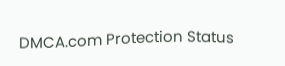DMCA.com Protection Status